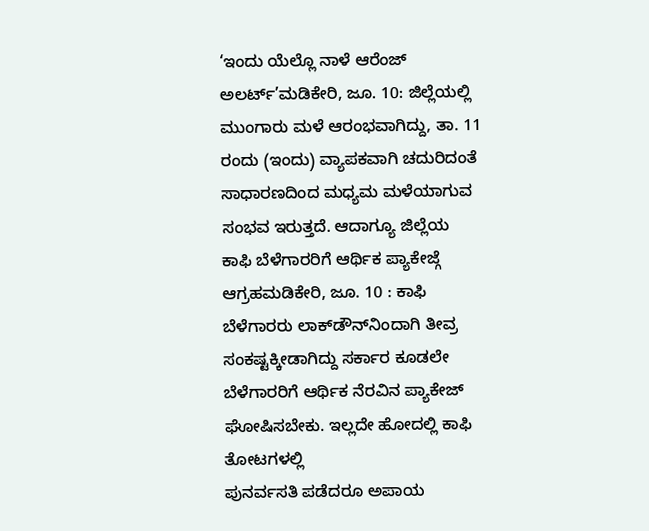‘ಇಂದು ಯೆಲ್ಲೊ ನಾಳೆ ಆರೆಂಜ್ ಅಲರ್ಟ್’ಮಡಿಕೇರಿ, ಜೂ. 10: ಜಿಲ್ಲೆಯಲ್ಲಿ ಮುಂಗಾರು ಮಳೆ ಆರಂಭವಾಗಿದ್ದು, ತಾ. 11 ರಂದು (ಇಂದು) ವ್ಯಾಪಕವಾಗಿ ಚದುರಿದಂತೆ ಸಾಧಾರಣದಿಂದ ಮಧ್ಯಮ ಮಳೆಯಾಗುವ ಸಂಭವ ಇರುತ್ತದೆ. ಆದಾಗ್ಯೂ ಜಿಲ್ಲೆಯ
ಕಾಫಿ ಬೆಳೆಗಾರರಿಗೆ ಆರ್ಥಿಕ ಪ್ಯಾಕೇಜ್ಗೆ ಆಗ್ರಹಮಡಿಕೇರಿ, ಜೂ. 10 : ಕಾಫಿ ಬೆಳೆಗಾರರು ಲಾಕ್‍ಡೌನ್‍ನಿಂದಾಗಿ ತೀವ್ರ ಸಂಕಷ್ಟಕ್ಕೀಡಾಗಿದ್ದು ಸರ್ಕಾರ ಕೂಡಲೇ ಬೆಳೆಗಾರರಿಗೆ ಆರ್ಥಿಕ ನೆರವಿನ ಪ್ಯಾಕೇಜ್ ಘೋಷಿಸಬೇಕು. ಇಲ್ಲದೇ ಹೋದಲ್ಲಿ ಕಾಫಿ ತೋಟಗಳಲ್ಲಿ
ಪುನರ್ವಸತಿ ಪಡೆದರೂ ಅಪಾಯ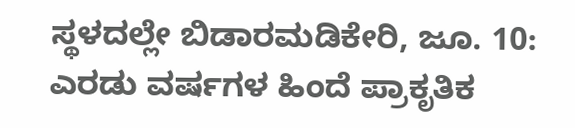ಸ್ಥಳದಲ್ಲೇ ಬಿಡಾರಮಡಿಕೇರಿ, ಜೂ. 10: ಎರಡು ವರ್ಷಗಳ ಹಿಂದೆ ಪ್ರಾಕೃತಿಕ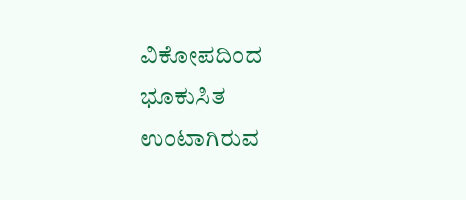ವಿಕೋಪದಿಂದ ಭೂಕುಸಿತ ಉಂಟಾಗಿರುವ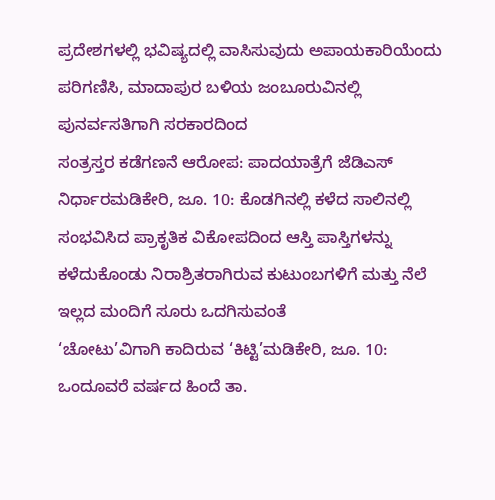ಪ್ರದೇಶಗಳಲ್ಲಿ ಭವಿಷ್ಯದಲ್ಲಿ ವಾಸಿಸುವುದು ಅಪಾಯಕಾರಿಯೆಂದು ಪರಿಗಣಿಸಿ, ಮಾದಾಪುರ ಬಳಿಯ ಜಂಬೂರುವಿನಲ್ಲಿ ಪುನರ್ವಸತಿಗಾಗಿ ಸರಕಾರದಿಂದ
ಸಂತ್ರಸ್ತರ ಕಡೆಗಣನೆ ಆರೋಪ: ಪಾದಯಾತ್ರೆಗೆ ಜೆಡಿಎಸ್ ನಿರ್ಧಾರಮಡಿಕೇರಿ, ಜೂ. 10: ಕೊಡಗಿನಲ್ಲಿ ಕಳೆದ ಸಾಲಿನಲ್ಲಿ ಸಂಭವಿಸಿದ ಪ್ರಾಕೃತಿಕ ವಿಕೋಪದಿಂದ ಆಸ್ತಿ ಪಾಸ್ತಿಗಳನ್ನು ಕಳೆದುಕೊಂಡು ನಿರಾಶ್ರಿತರಾಗಿರುವ ಕುಟುಂಬಗಳಿಗೆ ಮತ್ತು ನೆಲೆ ಇಲ್ಲದ ಮಂದಿಗೆ ಸೂರು ಒದಗಿಸುವಂತೆ
‘ಚೋಟು’ವಿಗಾಗಿ ಕಾದಿರುವ ‘ಕಿಟ್ಟಿ’ಮಡಿಕೇರಿ, ಜೂ. 10: ಒಂದೂವರೆ ವರ್ಷದ ಹಿಂದೆ ತಾ.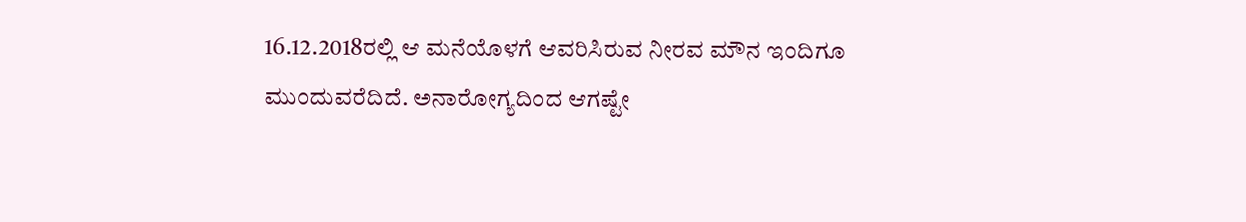16.12.2018ರಲ್ಲಿ ಆ ಮನೆಯೊಳಗೆ ಆವರಿಸಿರುವ ನೀರವ ಮೌನ ಇಂದಿಗೂ ಮುಂದುವರೆದಿದೆ. ಅನಾರೋಗ್ಯದಿಂದ ಆಗಷ್ಟೇ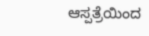ಆಸ್ಪತ್ರೆಯಿಂದ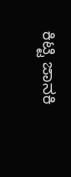ಕಿಟ್ಟಿ ಜಾನಕಿ